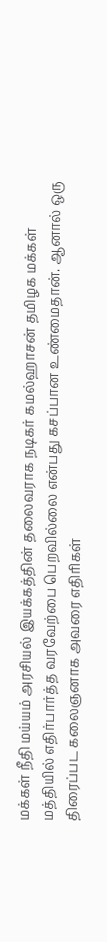மக்கள் நீதி மய்யம் அரசியல் இயக்கத்தின் தலைவராக நடிகர் கமல்ஹாசன் தமிழக மக்கள் மத்தியில் எதிர்பார்த்த வரவேற்பை பெறவில்லை என்பது கசப்பான உண்மைதான். ஆனால் ஒரு திரைப்பட கலைஞனாக அவரை எதிரிகள்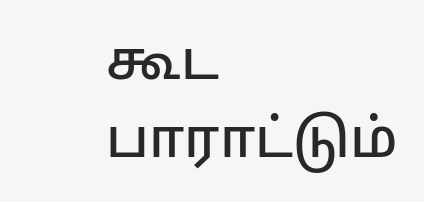கூட பாராட்டும்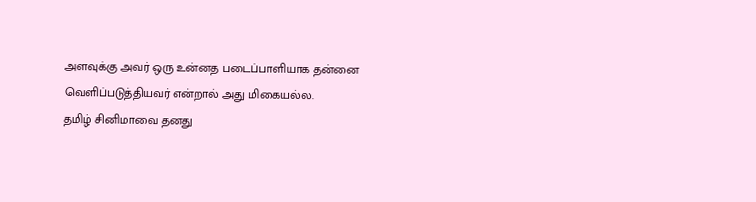அளவுக்கு அவர் ஒரு உன்னத படைப்பாளியாக தன்னை வெளிப்படுத்தியவர் என்றால் அது மிகையல்ல.
தமிழ் சினிமாவை தனது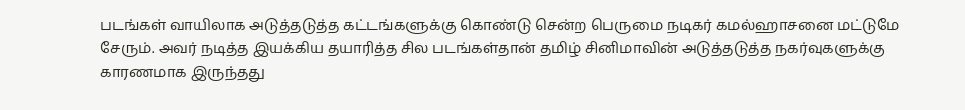படங்கள் வாயிலாக அடுத்தடுத்த கட்டங்களுக்கு கொண்டு சென்ற பெருமை நடிகர் கமல்ஹாசனை மட்டுமே சேரும். அவர் நடித்த இயக்கிய தயாரித்த சில படங்கள்தான் தமிழ் சினிமாவின் அடுத்தடுத்த நகர்வுகளுக்கு காரணமாக இருந்தது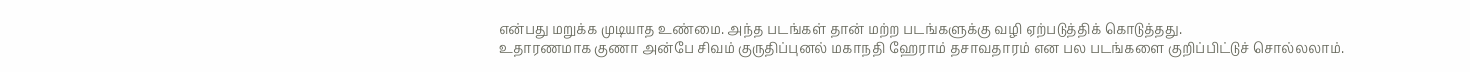என்பது மறுக்க முடியாத உண்மை. அந்த படங்கள் தான் மற்ற படங்களுக்கு வழி ஏற்படுத்திக் கொடுத்தது.
உதாரணமாக குணா அன்பே சிவம் குருதிப்புனல் மகாநதி ஹேராம் தசாவதாரம் என பல படங்களை குறிப்பிட்டுச் சொல்லலாம்.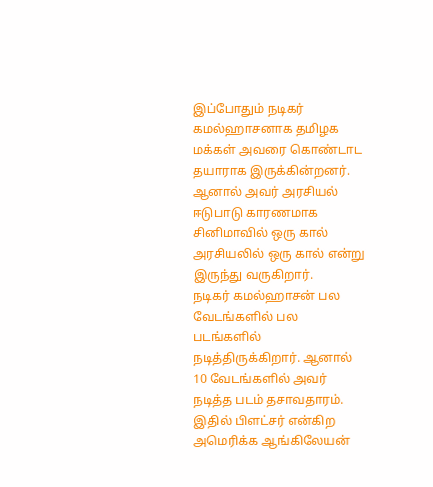இப்போதும் நடிகர் கமல்ஹாசனாக தமிழக மக்கள் அவரை கொண்டாட தயாராக இருக்கின்றனர். ஆனால் அவர் அரசியல் ஈடுபாடு காரணமாக சினிமாவில் ஒரு கால் அரசியலில் ஒரு கால் என்று இருந்து வருகிறார்.
நடிகர் கமல்ஹாசன் பல வேடங்களில் பல படங்களில் நடித்திருக்கிறார். ஆனால் 10 வேடங்களில் அவர் நடித்த படம் தசாவதாரம். இதில் பிளட்சர் என்கிற அமெரிக்க ஆங்கிலேயன்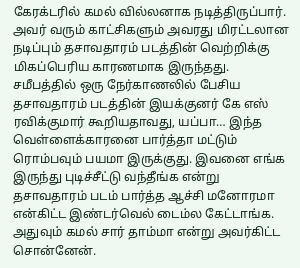கேரக்டரில் கமல் வில்லனாக நடித்திருப்பார். அவர் வரும் காட்சிகளும் அவரது மிரட்டலான நடிப்பும் தசாவதாரம் படத்தின் வெற்றிக்கு மிகப்பெரிய காரணமாக இருந்தது.
சமீபத்தில் ஒரு நேர்காணலில் பேசிய தசாவதாரம் படத்தின் இயக்குனர் கே எஸ் ரவிக்குமார் கூறியதாவது, யப்பா… இந்த வெள்ளைக்காரனை பார்த்தா மட்டும் ரொம்பவும் பயமா இருக்குது. இவனை எங்க இருந்து புடிச்சீட்டு வந்தீங்க என்று தசாவதாரம் படம் பார்த்த ஆச்சி மனோரமா என்கிட்ட இண்டர்வெல் டைம்ல கேட்டாங்க.
அதுவும் கமல் சார் தாம்மா என்று அவர்கிட்ட சொன்னேன்.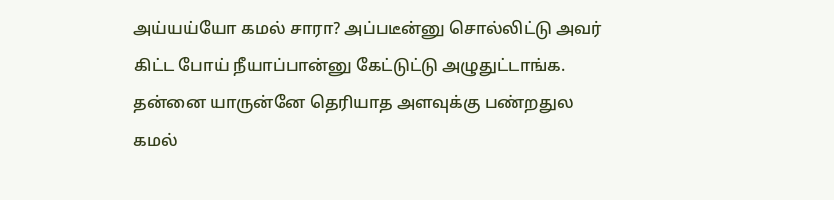அய்யய்யோ கமல் சாரா? அப்படீன்னு சொல்லிட்டு அவர் கிட்ட போய் நீயாப்பான்னு கேட்டுட்டு அழுதுட்டாங்க. தன்னை யாருன்னே தெரியாத அளவுக்கு பண்றதுல கமல்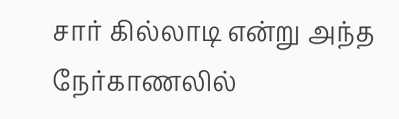சார் கில்லாடி என்று அந்த நேர்காணலில்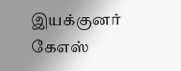இயக்குனர் கேஎஸ்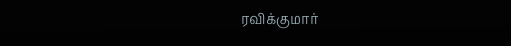ரவிக்குமார்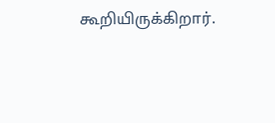கூறியிருக்கிறார்.